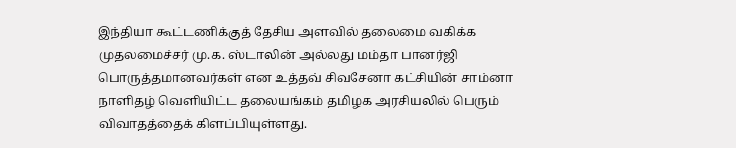இந்தியா கூட்டணிக்குத் தேசிய அளவில் தலைமை வகிக்க முதலமைச்சர் மு.க. ஸ்டாலின் அல்லது மம்தா பானர்ஜி பொருத்தமானவர்கள் என உத்தவ் சிவசேனா கட்சியின் சாம்னா நாளிதழ் வெளியிட்ட தலையங்கம் தமிழக அரசியலில் பெரும் விவாதத்தைக் கிளப்பியுள்ளது.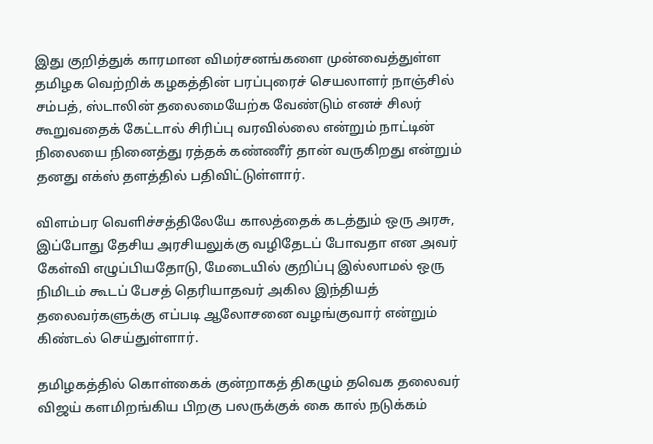இது குறித்துக் காரமான விமர்சனங்களை முன்வைத்துள்ள தமிழக வெற்றிக் கழகத்தின் பரப்புரைச் செயலாளர் நாஞ்சில் சம்பத், ஸ்டாலின் தலைமையேற்க வேண்டும் எனச் சிலர் கூறுவதைக் கேட்டால் சிரிப்பு வரவில்லை என்றும் நாட்டின் நிலையை நினைத்து ரத்தக் கண்ணீர் தான் வருகிறது என்றும் தனது எக்ஸ் தளத்தில் பதிவிட்டுள்ளார்.

விளம்பர வெளிச்சத்திலேயே காலத்தைக் கடத்தும் ஒரு அரசு, இப்போது தேசிய அரசியலுக்கு வழிதேடப் போவதா என அவர் கேள்வி எழுப்பியதோடு, மேடையில் குறிப்பு இல்லாமல் ஒரு நிமிடம் கூடப் பேசத் தெரியாதவர் அகில இந்தியத் தலைவர்களுக்கு எப்படி ஆலோசனை வழங்குவார் என்றும் கிண்டல் செய்துள்ளார்.

தமிழகத்தில் கொள்கைக் குன்றாகத் திகழும் தவெக தலைவர் விஜய் களமிறங்கிய பிறகு பலருக்குக் கை கால் நடுக்கம்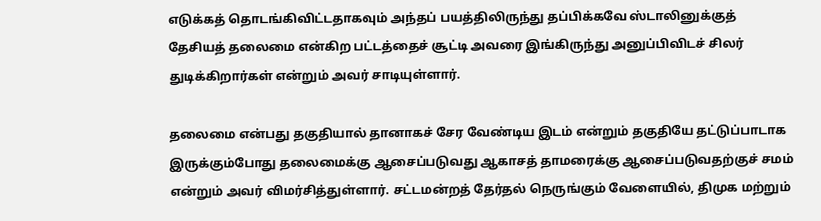எடுக்கத் தொடங்கிவிட்டதாகவும் அந்தப் பயத்திலிருந்து தப்பிக்கவே ஸ்டாலினுக்குத் தேசியத் தலைமை என்கிற பட்டத்தைச் சூட்டி அவரை இங்கிருந்து அனுப்பிவிடச் சிலர் துடிக்கிறார்கள் என்றும் அவர் சாடியுள்ளார்.

தலைமை என்பது தகுதியால் தானாகச் சேர வேண்டிய இடம் என்றும் தகுதியே தட்டுப்பாடாக இருக்கும்போது தலைமைக்கு ஆசைப்படுவது ஆகாசத் தாமரைக்கு ஆசைப்படுவதற்குச் சமம் என்றும் அவர் விமர்சித்துள்ளார். சட்டமன்றத் தேர்தல் நெருங்கும் வேளையில், திமுக மற்றும்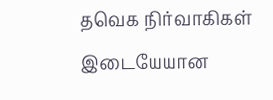தவெக நிர்வாகிகள் இடையேயான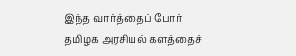இந்த வார்த்தைப் போர் தமிழக அரசியல் களத்தைச்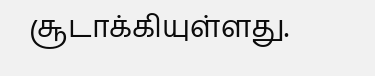சூடாக்கியுள்ளது.